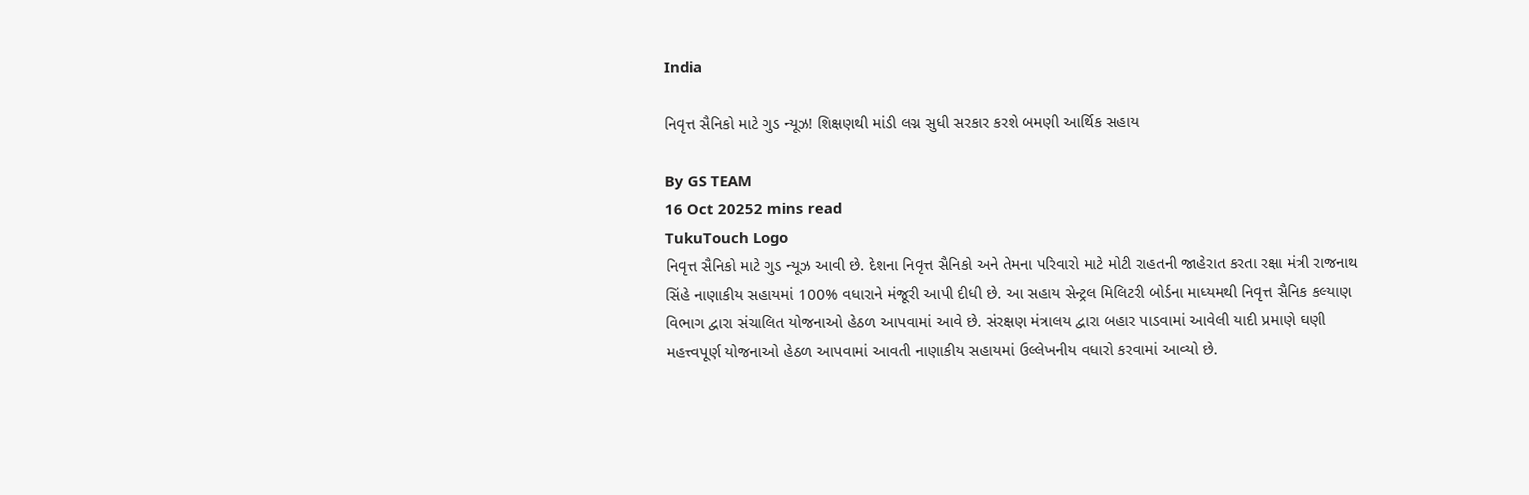India

નિવૃત્ત સૈનિકો માટે ગુડ ન્યૂઝ! શિક્ષણથી માંડી લગ્ન સુધી સરકાર કરશે બમણી આર્થિક સહાય

By GS TEAM
16 Oct 20252 mins read
TukuTouch Logo
નિવૃત્ત સૈનિકો માટે ગુડ ન્યૂઝ આવી છે. દેશના નિવૃત્ત સૈનિકો અને તેમના પરિવારો માટે મોટી રાહતની જાહેરાત કરતા રક્ષા મંત્રી રાજનાથ સિંહે નાણાકીય સહાયમાં 100% વધારાને મંજૂરી આપી દીધી છે. આ સહાય સેન્ટ્રલ મિલિટરી બોર્ડના માધ્યમથી નિવૃત્ત સૈનિક કલ્યાણ વિભાગ દ્વારા સંચાલિત યોજનાઓ હેઠળ આપવામાં આવે છે. સંરક્ષણ મંત્રાલય દ્વારા બહાર પાડવામાં આવેલી યાદી પ્રમાણે ઘણી મહત્ત્વપૂર્ણ યોજનાઓ હેઠળ આપવામાં આવતી નાણાકીય સહાયમાં ઉલ્લેખનીય વધારો કરવામાં આવ્યો છે.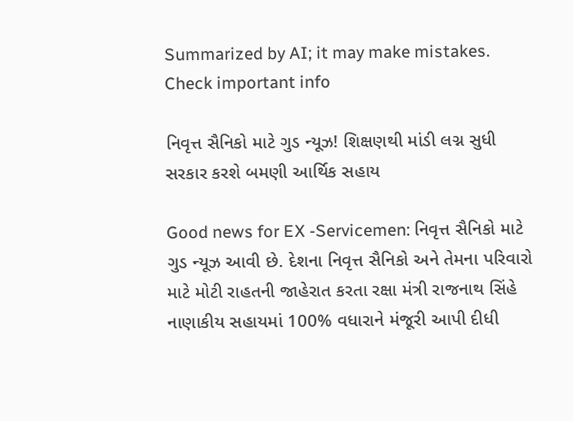Summarized by AI; it may make mistakes. Check important info

નિવૃત્ત સૈનિકો માટે ગુડ ન્યૂઝ! શિક્ષણથી માંડી લગ્ન સુધી સરકાર કરશે બમણી આર્થિક સહાય

Good news for EX -Servicemen: નિવૃત્ત સૈનિકો માટે ગુડ ન્યૂઝ આવી છે. દેશના નિવૃત્ત સૈનિકો અને તેમના પરિવારો માટે મોટી રાહતની જાહેરાત કરતા રક્ષા મંત્રી રાજનાથ સિંહે નાણાકીય સહાયમાં 100% વધારાને મંજૂરી આપી દીધી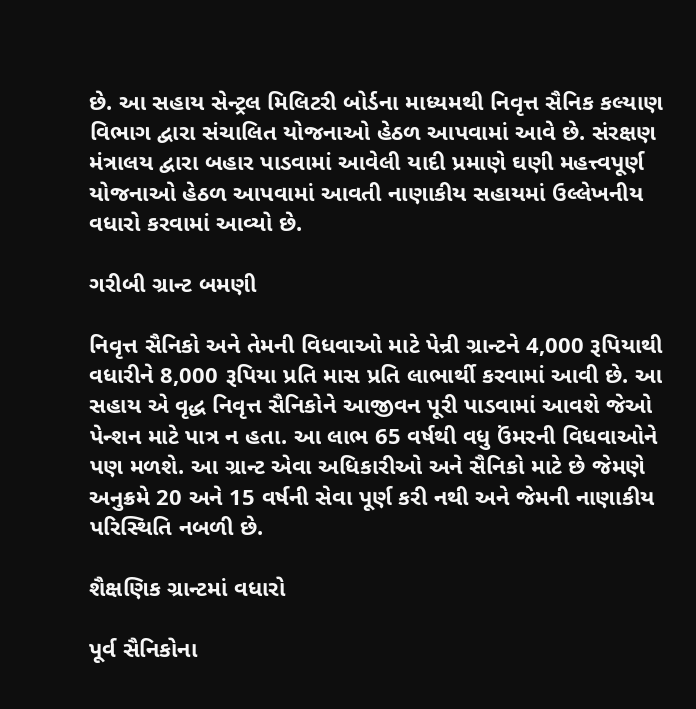છે. આ સહાય સેન્ટ્રલ મિલિટરી બોર્ડના માધ્યમથી નિવૃત્ત સૈનિક કલ્યાણ વિભાગ દ્વારા સંચાલિત યોજનાઓ હેઠળ આપવામાં આવે છે. સંરક્ષણ મંત્રાલય દ્વારા બહાર પાડવામાં આવેલી યાદી પ્રમાણે ઘણી મહત્ત્વપૂર્ણ યોજનાઓ હેઠળ આપવામાં આવતી નાણાકીય સહાયમાં ઉલ્લેખનીય વધારો કરવામાં આવ્યો છે.

ગરીબી ગ્રાન્ટ બમણી

નિવૃત્ત સૈનિકો અને તેમની વિધવાઓ માટે પેન્રી ગ્રાન્ટને 4,000 રૂપિયાથી વધારીને 8,000 રૂપિયા પ્રતિ માસ પ્રતિ લાભાર્થી કરવામાં આવી છે. આ સહાય એ વૃદ્ધ નિવૃત્ત સૈનિકોને આજીવન પૂરી પાડવામાં આવશે જેઓ પેન્શન માટે પાત્ર ન હતા. આ લાભ 65 વર્ષથી વધુ ઉંમરની વિધવાઓને પણ મળશે. આ ગ્રાન્ટ એવા અધિકારીઓ અને સૈનિકો માટે છે જેમણે અનુક્રમે 20 અને 15 વર્ષની સેવા પૂર્ણ કરી નથી અને જેમની નાણાકીય પરિસ્થિતિ નબળી છે.

શૈક્ષણિક ગ્રાન્ટમાં વધારો

પૂર્વ સૈનિકોના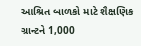આશ્રિત બાળકો માટે શૈક્ષણિક ગ્રાન્ટને 1,000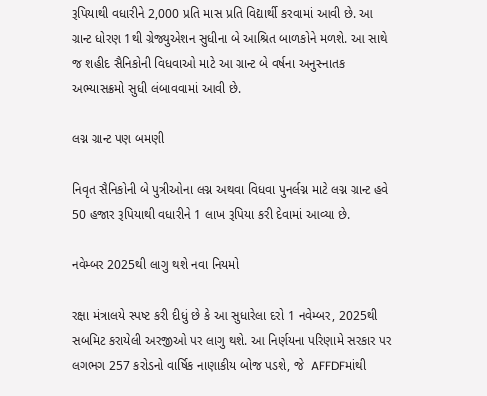રૂપિયાથી વધારીને 2,000 પ્રતિ માસ પ્રતિ વિદ્યાર્થી કરવામાં આવી છે. આ ગ્રાન્ટ ધોરણ 1થી ગ્રેજ્યુએશન સુધીના બે આશ્રિત બાળકોને મળશે. આ સાથે જ શહીદ સૈનિકોની વિધવાઓ માટે આ ગ્રાન્ટ બે વર્ષના અનુસ્નાતક અભ્યાસક્રમો સુધી લંબાવવામાં આવી છે.

લગ્ન ગ્રાન્ટ પણ બમણી

નિવૃત સૈનિકોની બે પુત્રીઓના લગ્ન અથવા વિધવા પુનર્લગ્ન માટે લગ્ન ગ્રાન્ટ હવે 50 હજાર રૂપિયાથી વધારીને 1 લાખ રૂપિયા કરી દેવામાં આવ્યા છે.

નવેમ્બર 2025થી લાગુ થશે નવા નિયમો

રક્ષા મંત્રાલયે સ્પષ્ટ કરી દીધું છે કે આ સુધારેલા દરો 1 નવેમ્બર, 2025થી સબમિટ કરાયેલી અરજીઓ પર લાગુ થશે. આ નિર્ણયના પરિણામે સરકાર પર લગભગ 257 કરોડનો વાર્ષિક નાણાકીય બોજ પડશે, જે  AFFDFમાંથી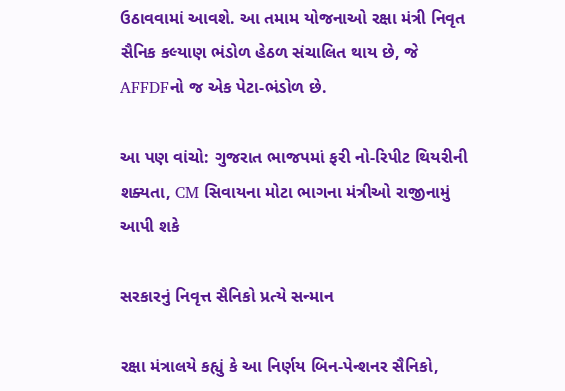ઉઠાવવામાં આવશે. આ તમામ યોજનાઓ રક્ષા મંત્રી નિવૃત સૈનિક કલ્યાણ ભંડોળ હેઠળ સંચાલિત થાય છે, જે AFFDFનો જ એક પેટા-ભંડોળ છે.

આ પણ વાંચો: ગુજરાત ભાજપમાં ફરી નો-રિપીટ થિયરીની શક્યતા, CM સિવાયના મોટા ભાગના મંત્રીઓ રાજીનામું આપી શકે

સરકારનું નિવૃત્ત સૈનિકો પ્રત્યે સન્માન

રક્ષા મંત્રાલયે કહ્યું કે આ નિર્ણય બિન-પેન્શનર સૈનિકો,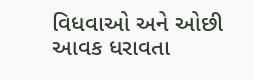વિધવાઓ અને ઓછી આવક ધરાવતા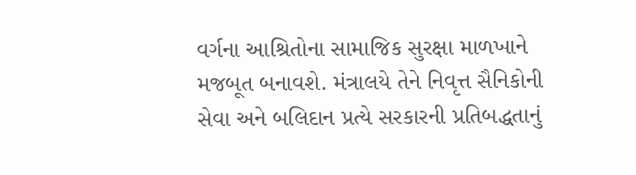વર્ગના આશ્રિતોના સામાજિક સુરક્ષા માળખાને મજબૂત બનાવશે. મંત્રાલયે તેને નિવૃત્ત સૈનિકોની સેવા અને બલિદાન પ્રત્યે સરકારની પ્રતિબદ્ધતાનું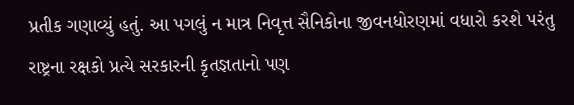પ્રતીક ગણાવ્યું હતું. આ પગલું ન માત્ર નિવૃત્ત સૈનિકોના જીવનધોરણમાં વધારો કરશે પરંતુ રાષ્ટ્રના રક્ષકો પ્રત્યે સરકારની કૃતજ્ઞતાનો પણ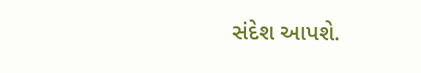સંદેશ આપશે.